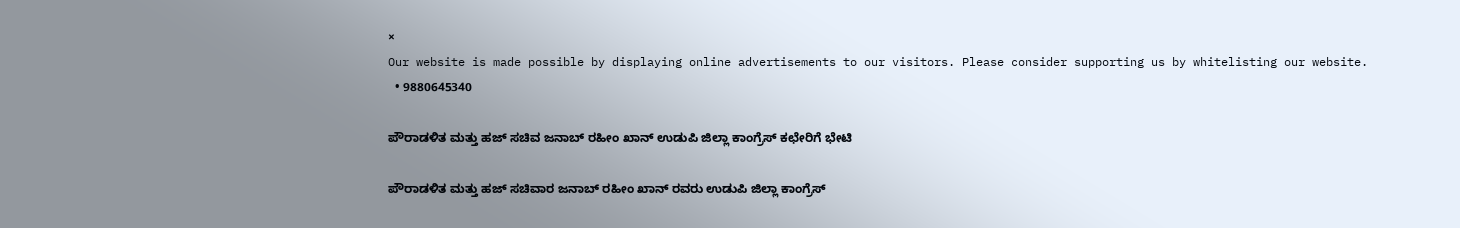×
Our website is made possible by displaying online advertisements to our visitors. Please consider supporting us by whitelisting our website.
  • 9880645340

ಪೌರಾಡಳಿತ ಮತ್ತು ಹಜ್ ಸಚಿವ ಜನಾಬ್ ರಹೀಂ ಖಾನ್ ಉಡುಪಿ ಜಿಲ್ಲಾ ಕಾಂಗ್ರೆಸ್ ಕಛೇರಿಗೆ ಭೇಟಿ

ಪೌರಾಡಳಿತ ಮತ್ತು ಹಜ್ ಸಚಿವಾರ ಜನಾಬ್ ರಹೀಂ ಖಾನ್ ರವರು ಉಡುಪಿ ಜಿಲ್ಲಾ ಕಾಂಗ್ರೆಸ್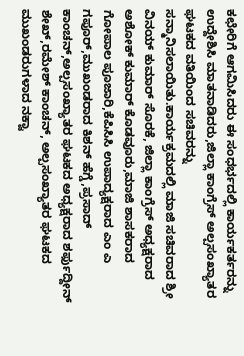ಕಛೇರಿಗೆ ಆಗಮಿಸಿದರು ಈ ಸಂಧರ್ಭದಲ್ಲಿ ಕಾರ್ಯಕರ್ತರನ್ನು ಉದ್ದೇಶಿಸಿ ಮಾತನಾಡಿದರು,ಜಿಲ್ಲಾ ಕಾಂಗ್ರೆಸ್ ಅಲ್ಪಸಂಖ್ಯಾತರ ಘಟಕದ ವತಿಯಿಂದ ಸಚಿವರನ್ನು ಸನ್ಮಾನಿಸಲಾಯಿತು.ಕಾರ್ಯಕ್ರಮದಲ್ಲಿ ಮಾಜಿ ಸಚಿವರಾದ ಶ್ರೀ ವಿನಯ್ ಕುಮಾರ್ ಸೊರಕೆ, ಜಿಲ್ಲಾ ಕಾಂಗ್ರೆಸ್ ಅಧ್ಯಕ್ಷರಾದ ಅಶೋಕ್ ಕುಮಾರ್ ಕೊಡವೂರು,ಮಾಜಿ ಶಾಸಕರಾದ ಗೋಪಾಲ ಪೂಜಾರಿ,ಕೆಪಿಸಿಸಿ ಉಪಾದ್ಯಕ್ಷರಾದ ಎಂ ಎ ಗಪೂರ್,ಮುಖಂಡರಾದ ಕಿಶನ್ ಹೆಗ್ಡೆ,ಪ್ರಸಾದ್ ಕಾಂಚನ್,ಅಲ್ಪಸಂಖ್ಯಾತರ ಘಟಕದ ಅಧ್ಯಕ್ಷರಾದ ಶರ್ಫುದ್ದೀನ್ ಶೇಖ್,ರಮೇಶ್ ಕಾಂಚನ್, ಅಲ್ಪಸಂಖ್ಯಾತರ ಘಟಕದ ಮುಖಂಡರುಗಳಾದ ನಕ್ವಾ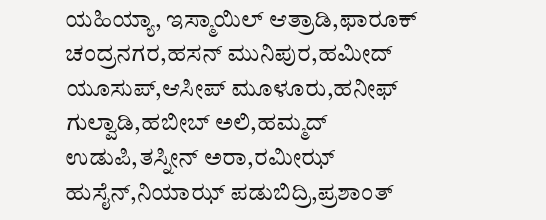ಯಹಿಯ್ಯಾ, ಇಸ್ಮಾಯಿಲ್ ಆತ್ರಾಡಿ,ಫಾರೂಕ್ ಚಂದ್ರನಗರ,ಹಸನ್ ಮುನಿಪುರ,ಹಮೀದ್ ಯೂಸುಪ್,ಆಸೀಪ್ ಮೂಳೂರು,ಹನೀಫ್ ಗುಲ್ವಾಡಿ,ಹಬೀಬ್ ಅಲಿ,ಹಮ್ಮದ್ ಉಡುಪಿ,ತಸ್ನೀನ್ ಅರಾ,ರಮೀಝ್ ಹುಸೈನ್,ನಿಯಾಝ್ ಪಡುಬಿದ್ರಿ,ಪ್ರಶಾಂತ್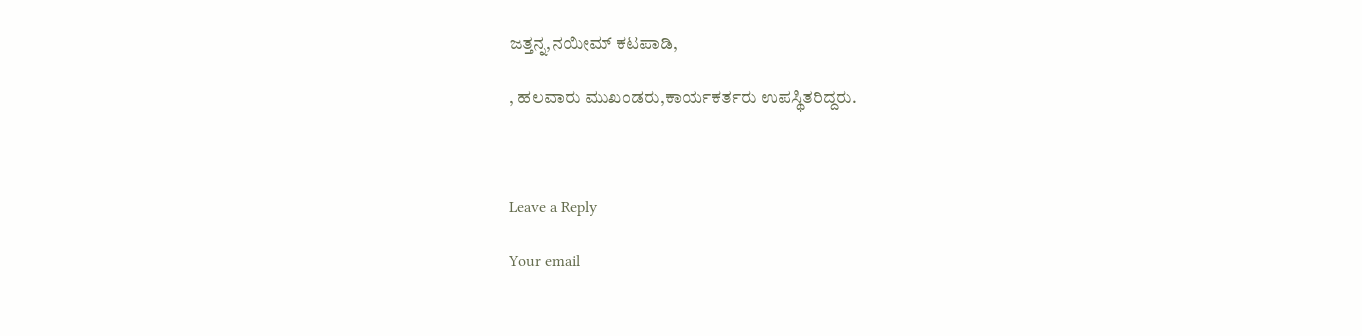ಜತ್ತನ್ನ,ನಯೀಮ್ ಕಟಪಾಡಿ,

, ಹಲವಾರು ಮುಖಂಡರು,ಕಾರ್ಯಕರ್ತರು ಉಪಸ್ಥಿತರಿದ್ದರು.



Leave a Reply

Your email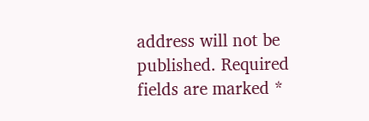address will not be published. Required fields are marked *